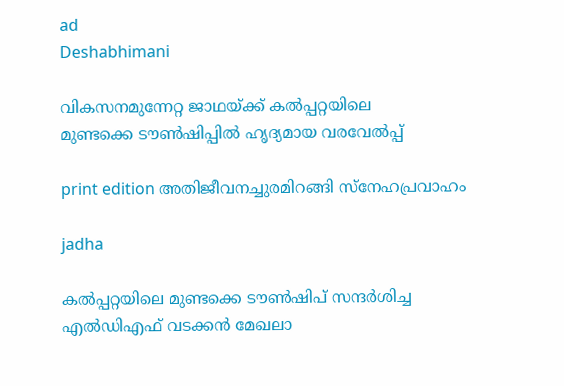ad
Deshabhimani

വികസനമുന്നേറ്റ ജാഥയ്ക്ക്‌ കൽപ്പറ്റയിലെ
മുണ്ടക്കെ ട‍ൗൺഷിപ്പിൽ ഹൃദ്യമായ വരവേൽപ്പ്‌

print edition അതിജീവനച്ചുരമിറങ്ങി സ്‌നേഹപ്രവാഹം

jadha

കൽപ്പറ്റയിലെ മുണ്ടക്കെ ടൗൺഷിപ് സന്ദർശിച്ച
എൽഡിഎഫ് വടക്കൻ മേഖലാ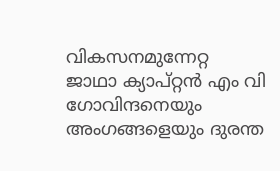വികസനമുന്നേറ്റ
ജാഥാ ക്യാപ്റ്റൻ എം വി ഗോവിന്ദനെയും
അംഗങ്ങളെയും ദുരന്ത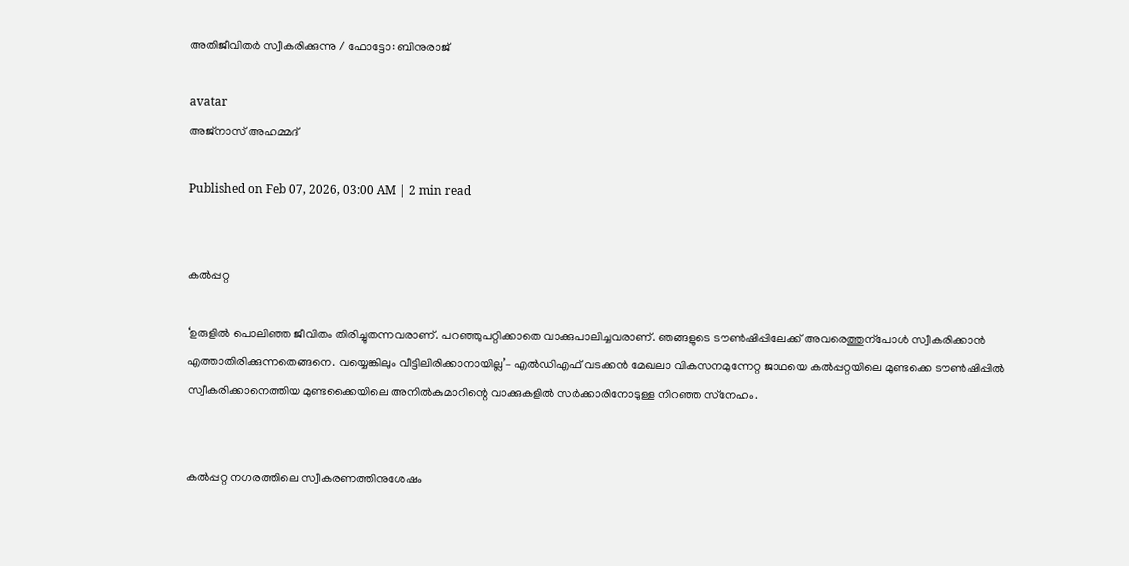അതിജീവിതർ സ്വീകരിക്കുന്നു / ഫോട്ടോ: ബിനുരാജ്

avatar
അജ്‌നാസ്‌ അഹമ്മദ്‌

Published on Feb 07, 2026, 03:00 AM | 2 min read


കൽപ്പറ്റ

‘ഉരുളിൽ പൊലിഞ്ഞ ജീവിതം തിരിച്ചുതന്നവരാണ്‌. പറഞ്ഞുപറ്റിക്കാതെ വാക്കുപാലിച്ചവരാണ്‌. ഞങ്ങളുടെ ട‍ൗൺഷിപ്പിലേക്ക്‌ അവരെത്തുന്പോൾ സ്വീകരിക്കാൻ എത്താതിരിക്കുന്നതെങ്ങനെ. വയ്യെങ്കിലും വീട്ടിലിരിക്കാനായില്ല’– എൽഡിഎഫ്‌ വടക്കൻ മേഖലാ വികസനമുന്നേറ്റ ജാഥയെ കൽപ്പറ്റയിലെ മുണ്ടക്കെ ട‍ൗൺഷിപ്പിൽ സ്വീകരിക്കാനെത്തിയ മുണ്ടക്കൈയിലെ അനിൽകുമാറിന്റെ വാക്കുകളിൽ സർക്കാരിനോടുള്ള നിറഞ്ഞ സ്‌നേഹം.


കൽപ്പറ്റ നഗരത്തിലെ സ്വീകരണത്തിനുശേഷം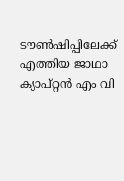ട‍ൗൺഷിപ്പിലേക്ക്‌ എത്തിയ ജാഥാ ക്യാപ്‌റ്റൻ എം വി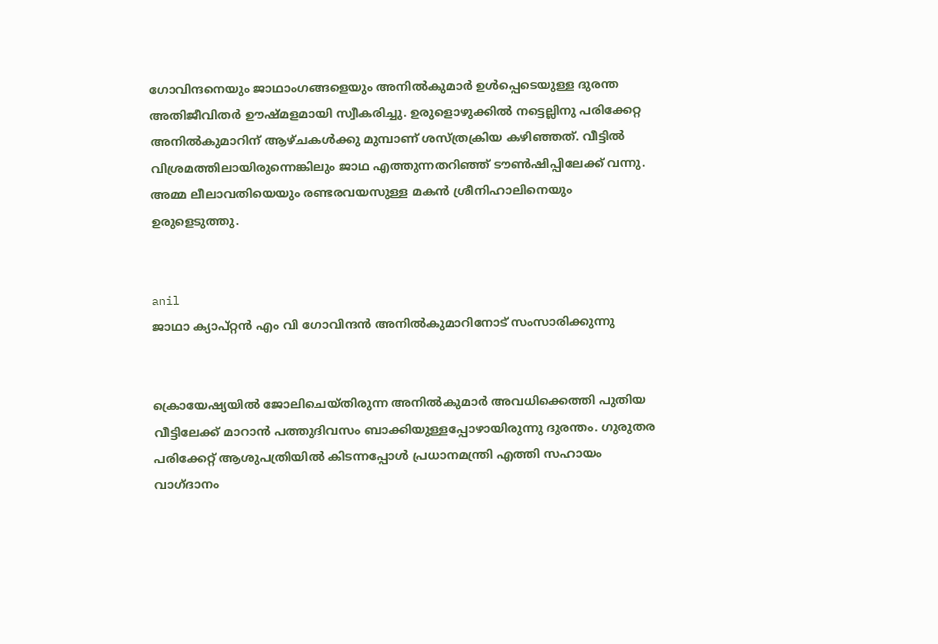ഗോവിന്ദനെയും ജാഥാംഗങ്ങളെയും അനിൽകുമാർ ഉൾപ്പെടെയുള്ള ദുരന്ത അതിജീവിതർ ഉ‍ൗഷ്‌മളമായി സ്വീകരിച്ചു. ഉരുളൊഴുക്കിൽ നട്ടെല്ലിനു പരിക്കേറ്റ അനിൽകുമാറിന്‌ ആഴ്ചകൾക്കു മുമ്പാണ്‌ ശസ്‌ത്രക്രിയ കഴിഞ്ഞത്‌. വീട്ടിൽ വിശ്രമത്തിലായിരുന്നെങ്കിലും ജാഥ എത്തുന്നതറിഞ്ഞ്‌ ട‍ൗൺഷിപ്പിലേക്ക്‌ വന്നു. അമ്മ ലീലാവതിയെയും രണ്ടരവയസുള്ള മകൻ ശ്രീനിഹാലിനെയും ഉരുളെടുത്തു.


anil
ജാഥാ ക്യാപ്റ്റൻ എം വി ഗോവിന്ദൻ അനിൽകുമാറിനോട് സംസാരിക്കുന്നു


ക്രൊയേഷ്യയിൽ ജോലിചെയ്‌തിരുന്ന അനിൽകുമാർ അവധിക്കെത്തി പുതിയ വീട്ടിലേക്ക്‌ മാറാൻ പത്തുദിവസം ബാക്കിയുള്ളപ്പോഴായിരുന്നു ദുരന്തം. ഗുരുതര പരിക്കേറ്റ്‌ ആശുപത്രിയിൽ കിടന്നപ്പോൾ പ്രധാനമന്ത്രി എത്തി സഹായം വാഗ്‌ദാനം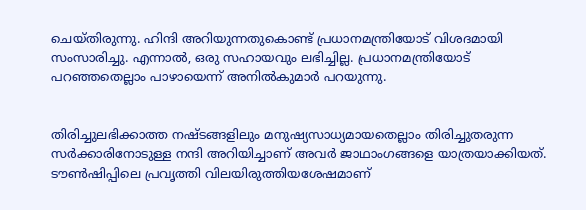ചെയ്‌തിരുന്നു. ഹിന്ദി അറിയുന്നതുകൊണ്ട്‌ പ്രധാനമന്ത്രിയോട്‌ വിശദമായി സംസാരിച്ചു. എന്നാൽ, ഒരു സഹായവും ലഭിച്ചില്ല. പ്രധാനമന്ത്രിയോട്‌ പറഞ്ഞതെല്ലാം പാഴായെന്ന്‌ അനിൽകുമാർ പറയുന്നു.


തിരിച്ചുലഭിക്കാത്ത നഷ്‌ടങ്ങളിലും മനുഷ്യസാധ്യമായതെല്ലാം തിരിച്ചുതരുന്ന സർക്കാരിനോടുള്ള നന്ദി അറിയിച്ചാണ്‌ അവർ ജാഥാംഗങ്ങളെ യാത്രയാക്കിയത്‌. ട‍ൗൺഷിപ്പിലെ പ്രവൃത്തി വിലയിരുത്തിയശേഷമാണ്‌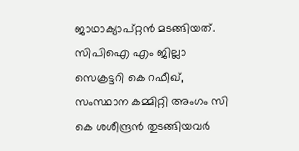ജാഥാക്യാപ്‌റ്റൻ മടങ്ങിയത്‌. സിപിഐ എം ജില്ലാ സെക്രട്ടറി കെ റഫീഖ്‌, സംസ്ഥാന കമ്മിറ്റി അംഗം സി കെ ശശീന്ദ്രൻ തുടങ്ങിയവർ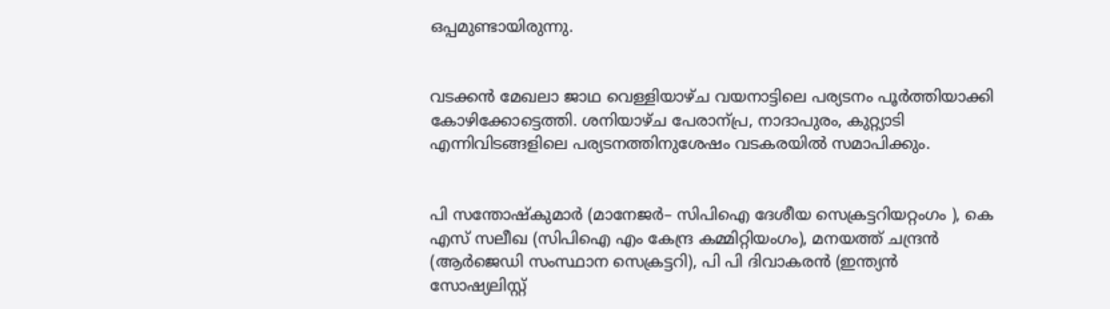ഒപ്പമുണ്ടായിരുന്നു.


വടക്കൻ മേഖലാ ജാഥ വെള്ളിയാഴ്‌ച വയനാട്ടിലെ പര്യടനം പൂർത്തിയാക്കി കോഴിക്കോട്ടെത്തി. ശനിയാഴ്ച പേരാന്പ്ര, നാദാപുരം, കുറ്റ്യാടി എന്നിവിടങ്ങളിലെ പര്യടനത്തിനുശേഷം വടകരയിൽ സമാപിക്കും.


പി സന്തോഷ്‌കുമാർ (മാനേജർ– സിപിഐ ദേശീയ സെക്രട്ടറിയറ്റംഗം ), കെ എസ് സലീഖ (സിപിഐ എം കേന്ദ്ര കമ്മിറ്റിയംഗം), മനയത്ത് ചന്ദ്രൻ (ആർജെഡി സംസ്ഥാന സെക്രട്ടറി), പി പി ദിവാകരൻ (ഇന്ത്യൻ സോഷ്യലിസ്റ്റ്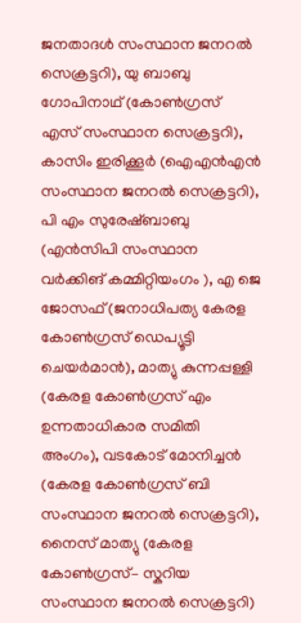ജനതാദൾ സംസ്ഥാന ജനറൽ സെക്രട്ടറി), യു ബാബു ഗോപിനാഥ് (കോൺഗ്രസ് എസ് സംസ്ഥാന സെക്രട്ടറി), കാസിം ഇരിക്കൂർ (ഐഎൻഎൻ സംസ്ഥാന ജനറൽ സെക്രട്ടറി), പി എം സുരേഷ്ബാബു (എൻസിപി സംസ്ഥാന വർക്കിങ്‌ കമ്മിറ്റിയംഗം ), എ ജെ ജോസഫ് (ജനാധിപത്യ കേരള കോൺഗ്രസ് ഡെപ്യൂട്ടി ചെയർമാൻ), മാത്യു കുന്നപ്പള്ളി (കേരള കോൺഗ്രസ് എം ഉന്നതാധികാര സമിതി അംഗം), വടകോട് മോനിച്ചൻ (കേരള കോൺഗ്രസ് ബി സംസ്ഥാന ജനറൽ സെക്രട്ടറി), നൈസ് മാത്യു (കേരള കോൺഗ്രസ്– സ്കറിയ സംസ്ഥാന ജനറൽ സെക്രട്ടറി)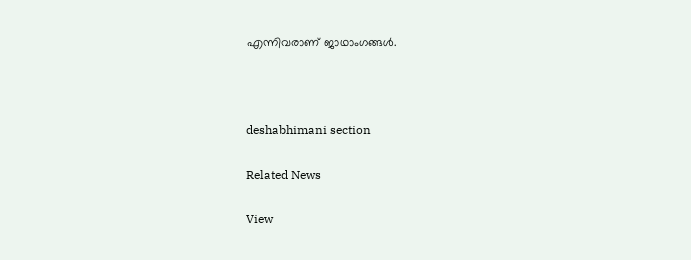എന്നിവരാണ് ജാഥാംഗങ്ങൾ.



deshabhimani section

Related News

View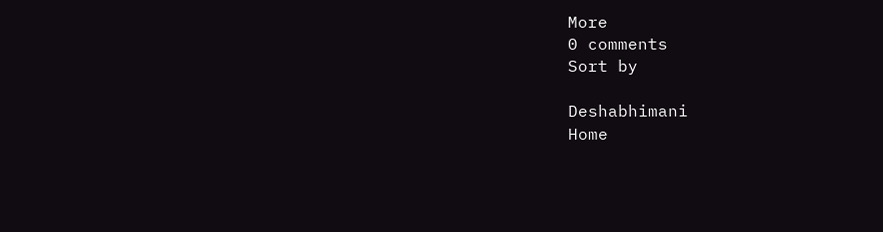More
0 comments
Sort by

Deshabhimani
Home